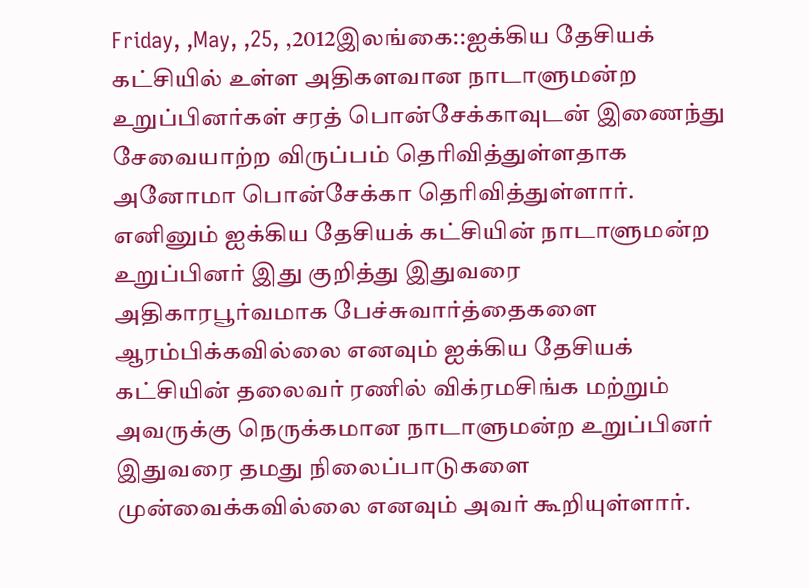Friday, ,May, ,25, ,2012இலங்கை::ஐக்கிய தேசியக் கட்சியில் உள்ள அதிகளவான நாடாளுமன்ற உறுப்பினர்கள் சரத் பொன்சேக்காவுடன் இணைந்து சேவையாற்ற விருப்பம் தெரிவித்துள்ளதாக அனோமா பொன்சேக்கா தெரிவித்துள்ளார்.
எனினும் ஐக்கிய தேசியக் கட்சியின் நாடாளுமன்ற உறுப்பினர் இது குறித்து இதுவரை அதிகாரபூர்வமாக பேச்சுவார்த்தைகளை ஆரம்பிக்கவில்லை எனவும் ஐக்கிய தேசியக் கட்சியின் தலைவர் ரணில் விக்ரமசிங்க மற்றும் அவருக்கு நெருக்கமான நாடாளுமன்ற உறுப்பினர் இதுவரை தமது நிலைப்பாடுகளை முன்வைக்கவில்லை எனவும் அவர் கூறியுள்ளார்.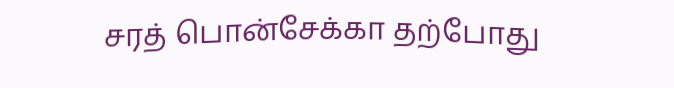சரத் பொன்சேக்கா தற்போது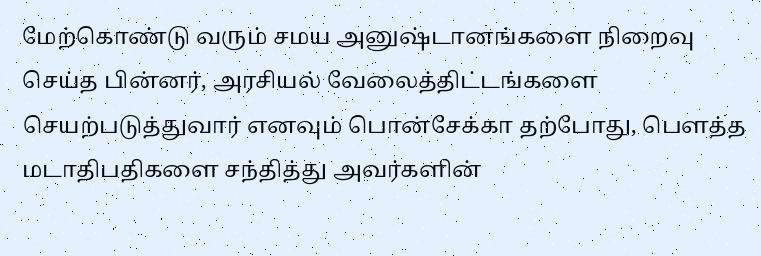மேற்கொண்டு வரும் சமய அனுஷ்டானங்களை நிறைவு செய்த பின்னர், அரசியல் வேலைத்திட்டங்களை செயற்படுத்துவார் எனவும் பொன்சேக்கா தற்போது, பௌத்த மடாதிபதிகளை சந்தித்து அவர்களின்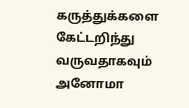கருத்துக்களை கேட்டறிந்து வருவதாகவும் அனோமா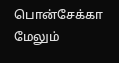பொன்சேக்கா மேலும்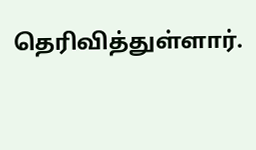தெரிவித்துள்ளார்.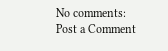No comments:
Post a Comment